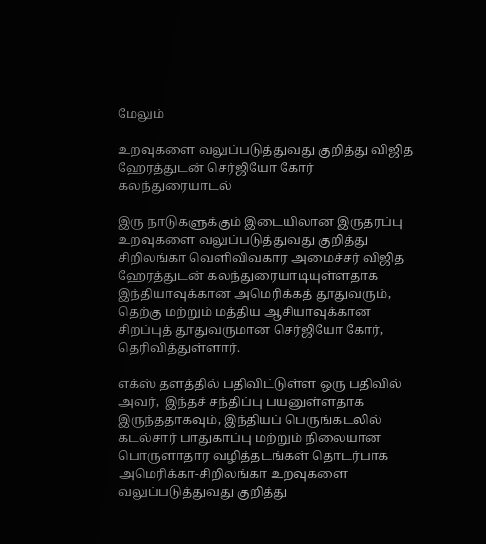மேலும்

உறவுகளை வலுப்படுத்துவது குறித்து விஜித ஹேரத்துடன் செர்ஜியோ கோர் கலந்துரையாடல்

இரு நாடுகளுக்கும் இடையிலான இருதரப்பு உறவுகளை வலுப்படுத்துவது குறித்து  சிறிலங்கா வெளிவிவகார அமைச்சர் விஜித ஹேரத்துடன் கலந்துரையாடியுள்ளதாக இந்தியாவுக்கான அமெரிக்கத் தூதுவரும், தெற்கு மற்றும் மத்திய ஆசியாவுக்கான சிறப்புத் தூதுவருமான செர்ஜியோ கோர், தெரிவித்துள்ளார்.

எக்ஸ் தளத்தில் பதிவிட்டுள்ள ஒரு பதிவில் அவர்,  இந்தச் சந்திப்பு பயனுள்ளதாக இருந்ததாகவும், இந்தியப் பெருங்கடலில் கடல்சார் பாதுகாப்பு மற்றும் நிலையான பொருளாதார வழித்தடங்கள் தொடர்பாக அமெரிக்கா-சிறிலங்கா உறவுகளை வலுப்படுத்துவது குறித்து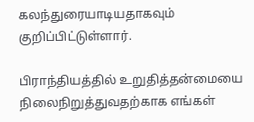கலந்துரையாடியதாகவும்  குறிப்பிட்டுள்ளார்.

பிராந்தியத்தில் உறுதித்தன்மையை நிலைநிறுத்துவதற்காக எங்கள்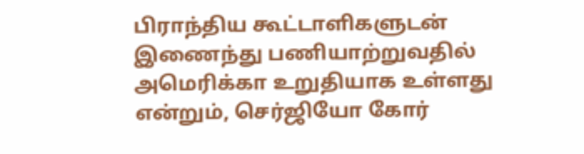பிராந்திய கூட்டாளிகளுடன் இணைந்து பணியாற்றுவதில் அமெரிக்கா உறுதியாக உள்ளது என்றும், செர்ஜியோ கோர்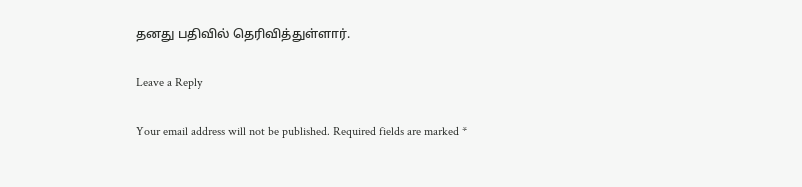தனது பதிவில் தெரிவித்துள்ளார்.

Leave a Reply

Your email address will not be published. Required fields are marked *